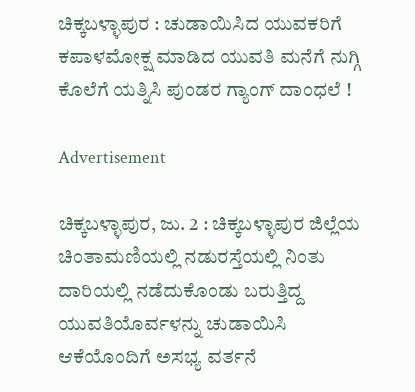ಚಿಕ್ಕಬಳ್ಳಾಪುರ : ಚುಡಾಯಿಸಿದ ಯುವಕರಿಗೆ ಕಪಾಳಮೋಕ್ಷ ಮಾಡಿದ ಯುವತಿ ಮನೆಗೆ ನುಗ್ಗಿ ಕೊಲೆಗೆ ಯತ್ನಿಸಿ ಪುಂಡರ ಗ್ಯಾಂಗ್ ದಾಂಧಲೆ !

Advertisement

ಚಿಕ್ಕಬಳ್ಳಾಪುರ, ಜು. 2 : ಚಿಕ್ಕಬಳ್ಳಾಪುರ ಜಿಲ್ಲೆಯ ಚಿಂತಾಮಣಿಯಲ್ಲಿ ನಡುರಸ್ತೆಯಲ್ಲಿ ನಿಂತು ದಾರಿಯಲ್ಲಿ ನಡೆದುಕೊಂಡು ಬರುತ್ತಿದ್ದ ಯುವತಿಯೊರ್ವಳನ್ನು ಚುಡಾಯಿಸಿ ಆಕೆಯೊಂದಿಗೆ ಅಸಭ್ಯ ವರ್ತನೆ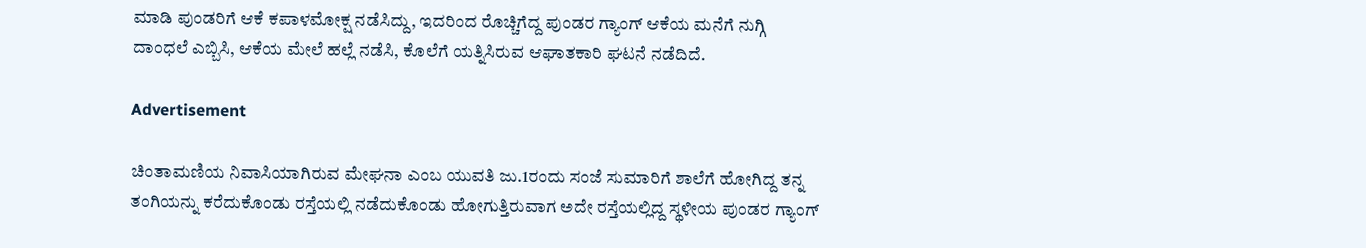ಮಾಡಿ ಪುಂಡರಿಗೆ ಆಕೆ ಕಪಾಳಮೋಕ್ಷ ನಡೆಸಿದ್ದು, ಇದರಿಂದ ರೊಚ್ಚಿಗೆದ್ದ ಪುಂಡರ ಗ್ಯಾಂಗ್‌ ಆಕೆಯ ಮನೆಗೆ ನುಗ್ಗಿ ದಾಂಧಲೆ ಎಬ್ಬಿಸಿ, ಆಕೆಯ ಮೇಲೆ ಹಲ್ಲೆ ನಡೆಸಿ, ಕೊಲೆಗೆ ಯತ್ನಿಸಿರುವ ಆಘಾತಕಾರಿ ಘಟನೆ ನಡೆದಿದೆ.

Advertisement

ಚಿಂತಾಮಣಿಯ ನಿವಾಸಿಯಾಗಿರುವ ಮೇಘನಾ ಎಂಬ ಯುವತಿ ಜು.1ರಂದು ಸಂಜೆ ಸುಮಾರಿಗೆ ಶಾಲೆಗೆ ಹೋಗಿದ್ದ ತನ್ನ ತಂಗಿಯನ್ನು ಕರೆದುಕೊಂಡು ರಸ್ತೆಯಲ್ಲಿ ನಡೆದುಕೊಂಡು ಹೋಗುತ್ತಿರುವಾಗ ಅದೇ ರಸ್ತೆಯಲ್ಲಿದ್ದ ಸ್ಥಳೀಯ ಪುಂಡರ ಗ್ಯಾಂಗ್‌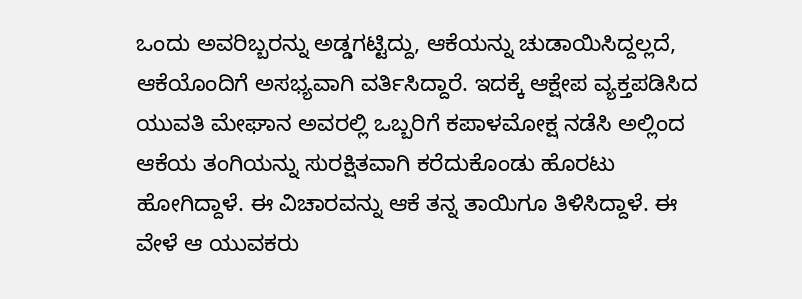ಒಂದು ಅವರಿಬ್ಬರನ್ನು ಅಡ್ಡಗಟ್ಟಿದ್ದು, ಆಕೆಯನ್ನು ಚುಡಾಯಿಸಿದ್ದಲ್ಲದೆ, ಆಕೆಯೊಂದಿಗೆ ಅಸಭ್ಯವಾಗಿ ವರ್ತಿಸಿದ್ದಾರೆ. ಇದಕ್ಕೆ ಆಕ್ಷೇಪ ವ್ಯಕ್ತಪಡಿಸಿದ ಯುವತಿ ಮೇಘಾನ ಅವರಲ್ಲಿ ಒಬ್ಬರಿಗೆ ಕಪಾಳಮೋಕ್ಷ ನಡೆಸಿ ಅಲ್ಲಿಂದ ಆಕೆಯ ತಂಗಿಯನ್ನು ಸುರಕ್ಷಿತವಾಗಿ ಕರೆದುಕೊಂಡು ಹೊರಟು ಹೋಗಿದ್ದಾಳೆ. ಈ ವಿಚಾರವನ್ನು ಆಕೆ ತನ್ನ ತಾಯಿಗೂ ತಿಳಿಸಿದ್ದಾಳೆ. ಈ ವೇಳೆ ಆ ಯುವಕರು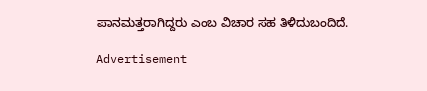ಪಾನಮತ್ತರಾಗಿದ್ದರು ಎಂಬ ವಿಚಾರ ಸಹ ತಿಳಿದುಬಂದಿದೆ.

Advertisement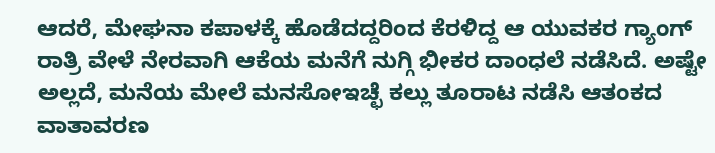ಆದರೆ, ಮೇಘನಾ ಕಪಾಳಕ್ಕೆ ಹೊಡೆದದ್ದರಿಂದ ಕೆರಳಿದ್ದ ಆ ಯುವಕರ ಗ್ಯಾಂಗ್‌ ರಾತ್ರಿ ವೇಳೆ ನೇರವಾಗಿ ಆಕೆಯ ಮನೆಗೆ ನುಗ್ಗಿ ಭೀಕರ ದಾಂಧಲೆ ನಡೆಸಿದೆ. ಅಷ್ಟೇ ಅಲ್ಲದೆ, ಮನೆಯ ಮೇಲೆ ಮನಸೋಇಚ್ಛೆ ಕಲ್ಲು ತೂರಾಟ ನಡೆಸಿ ಆತಂಕದ ವಾತಾವರಣ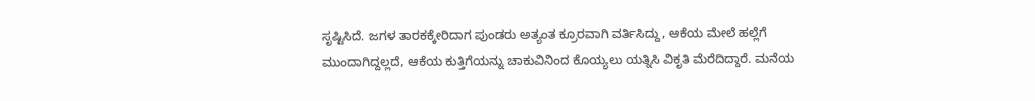ಸೃಷ್ಟಿಸಿದೆ. ಜಗಳ ತಾರಕಕ್ಕೇರಿದಾಗ ಪುಂಡರು ಅತ್ಯಂತ ಕ್ರೂರವಾಗಿ ವರ್ತಿಸಿದ್ದು, ಆಕೆಯ ಮೇಲೆ ಹಲ್ಲೆಗೆ ಮುಂದಾಗಿದ್ದಲ್ಲದೆ, ಆಕೆಯ ಕುತ್ತಿಗೆಯನ್ನು ಚಾಕುವಿನಿಂದ ಕೊಯ್ಯಲು ಯತ್ನಿಸಿ ವಿಕೃತಿ ಮೆರೆದಿದ್ದಾರೆ. ಮನೆಯ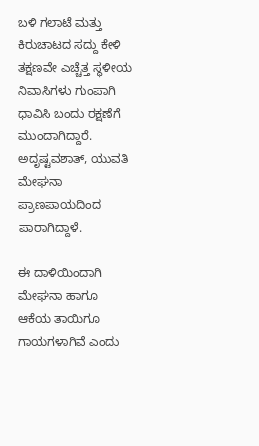ಬಳಿ ಗಲಾಟೆ ಮತ್ತು ಕಿರುಚಾಟದ ಸದ್ದು ಕೇಳಿ ತಕ್ಷಣವೇ ಎಚ್ಚೆತ್ತ ಸ್ಥಳೀಯ ನಿವಾಸಿಗಳು ಗುಂಪಾಗಿ ಧಾವಿಸಿ ಬಂದು ರಕ್ಷಣೆಗೆ ಮುಂದಾಗಿದ್ದಾರೆ. ಅದೃಷ್ಟವಶಾತ್, ಯುವತಿ ಮೇಘನಾ ಪ್ರಾಣಪಾಯದಿಂದ ಪಾರಾಗಿದ್ದಾಳೆ.

ಈ ದಾಳಿಯಿಂದಾಗಿ ಮೇಘನಾ ಹಾಗೂ ಆಕೆಯ ತಾಯಿಗೂ ಗಾಯಗಳಾಗಿವೆ ಎಂದು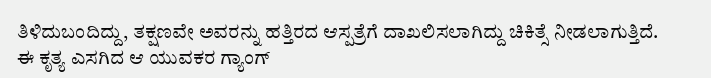ತಿಳಿದುಬಂದಿದ್ದು, ತಕ್ಷಣವೇ ಅವರನ್ನು ಹತ್ತಿರದ ಆಸ್ಪತ್ರೆಗೆ ದಾಖಲಿಸಲಾಗಿದ್ದು ಚಿಕಿತ್ಸೆ ನೀಡಲಾಗುತ್ತಿದೆ. ಈ ಕೃತ್ಯ ಎಸಗಿದ ಆ ಯುವಕರ ಗ್ಯಾಂಗ್‌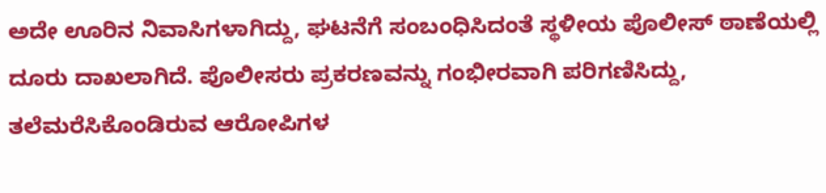ಅದೇ ಊರಿನ ನಿವಾಸಿಗಳಾಗಿದ್ದು, ಘಟನೆಗೆ ಸಂಬಂಧಿಸಿದಂತೆ ಸ್ಥಳೀಯ ಪೊಲೀಸ್ ಠಾಣೆಯಲ್ಲಿ ದೂರು ದಾಖಲಾಗಿದೆ. ಪೊಲೀಸರು ಪ್ರಕರಣವನ್ನು ಗಂಭೀರವಾಗಿ ಪರಿಗಣಿಸಿದ್ದು, ತಲೆಮರೆಸಿಕೊಂಡಿರುವ ಆರೋಪಿಗಳ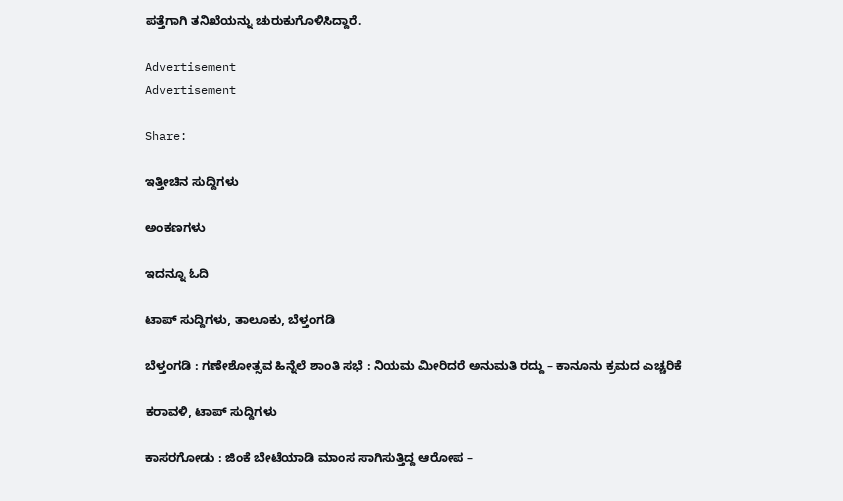ಪತ್ತೆಗಾಗಿ ತನಿಖೆಯನ್ನು ಚುರುಕುಗೊಳಿಸಿದ್ದಾರೆ.

Advertisement
Advertisement

Share:

ಇತ್ತೀಚಿನ ಸುದ್ದಿಗಳು

ಅಂಕಣಗಳು

ಇದನ್ನೂ ಓದಿ

ಟಾಪ್ ಸುದ್ದಿಗಳು, ತಾಲೂಕು, ಬೆಳ್ತಂಗಡಿ

ಬೆಳ್ತಂಗಡಿ : ಗಣೇಶೋತ್ಸವ ಹಿನ್ನೆಲೆ ಶಾಂತಿ ಸಭೆ : ನಿಯಮ ಮೀರಿದರೆ ಅನುಮತಿ ರದ್ದು – ಕಾನೂನು ಕ್ರಮದ ಎಚ್ಚರಿಕೆ

ಕರಾವಳಿ, ಟಾಪ್ ಸುದ್ದಿಗಳು

ಕಾಸರಗೋಡು : ಜಿಂಕೆ ಬೇಟೆಯಾಡಿ ಮಾಂಸ ಸಾಗಿಸುತ್ತಿದ್ದ ಆರೋಪ –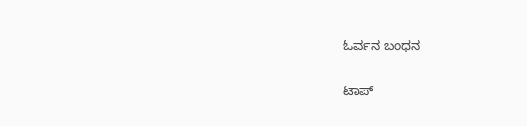ಓರ್ವನ ಬಂಧನ

ಟಾಪ್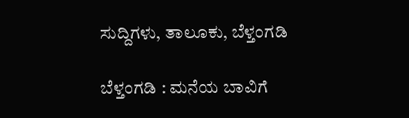ಸುದ್ದಿಗಳು, ತಾಲೂಕು, ಬೆಳ್ತಂಗಡಿ

ಬೆಳ್ತಂಗಡಿ : ಮನೆಯ ಬಾವಿಗೆ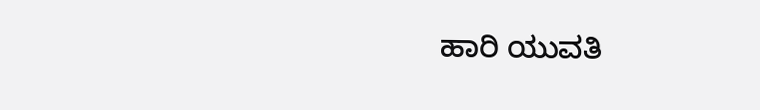ಹಾರಿ ಯುವತಿ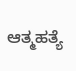ಆತ್ಮಹತ್ಯೆ